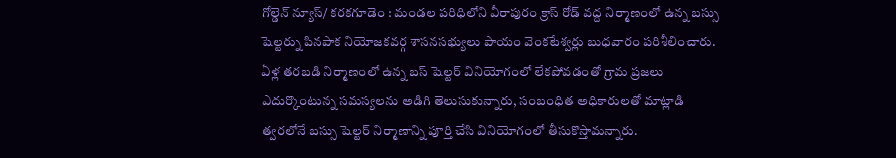గోల్డెన్ న్యూస్/ కరకగూడెం : మండల పరిధిలోని వీరాపురం క్రాస్ రోడ్ వద్ద నిర్మాణంలో ఉన్న బస్సు షెల్టర్ను పినపాక నియోజకవర్గ శాసనసభ్యులు పాయం వెంకటేశ్వర్లు బుధవారం పరిశీలించారు. ఏళ్ల తరబడి నిర్మాణంలో ఉన్న బస్ షెల్టర్ వినియోగంలో లేకపోవడంతో గ్రామ ప్రజలు ఎదుర్కొంటున్న సమస్యలను అడిగి తెలుసుకున్నారు, సంబంధిత అధికారులతో మాట్లాడి త్వరలోనే బస్సు షెల్టర్ నిర్మాణాన్ని పూర్తి చేసి వినియోగంలో తీసుకొస్తామన్నారు.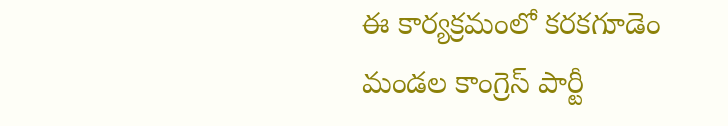ఈ కార్యక్రమంలో కరకగూడెం మండల కాంగ్రెస్ పార్టీ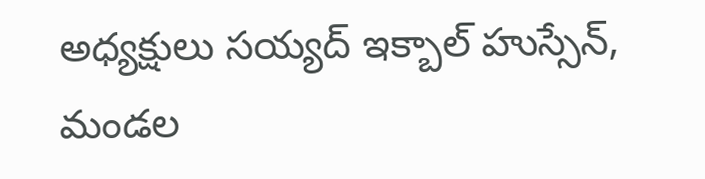అధ్యక్షులు సయ్యద్ ఇక్బాల్ హుస్సేన్, మండల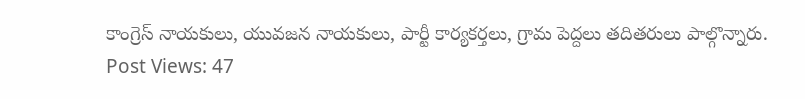కాంగ్రెస్ నాయకులు, యువజన నాయకులు, పార్టీ కార్యకర్తలు, గ్రామ పెద్దలు తదితరులు పాల్గొన్నారు.
Post Views: 47